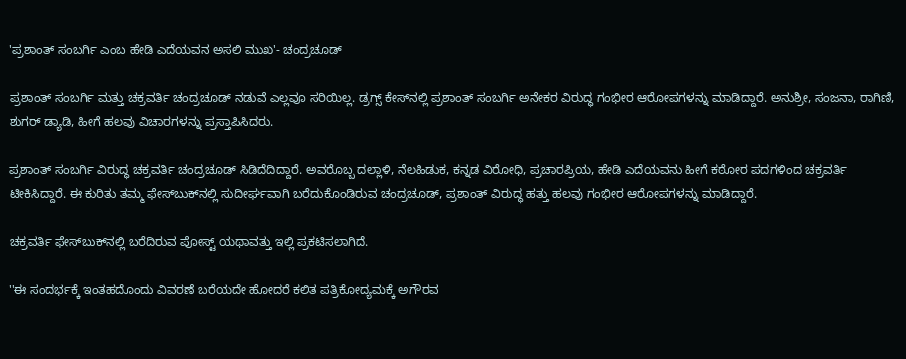'ಪ್ರಶಾಂತ್ ಸಂಬರ್ಗಿ ಎಂಬ ಹೇಡಿ ಎದೆಯವನ ಅಸಲಿ ಮುಖ'- ಚಂದ್ರಚೂಡ್

ಪ್ರಶಾಂತ್ ಸಂಬರ್ಗಿ ಮತ್ತು ಚಕ್ರವರ್ತಿ ಚಂದ್ರಚೂಡ್ ನಡುವೆ ಎಲ್ಲವೂ ಸರಿಯಿಲ್ಲ. ಡ್ರಗ್ಸ್ ಕೇಸ್‌ನಲ್ಲಿ ಪ್ರಶಾಂತ್ ಸಂಬರ್ಗಿ ಅನೇಕರ ವಿರುದ್ಧ ಗಂಭೀರ ಆರೋಪಗಳನ್ನು ಮಾಡಿದ್ದಾರೆ. ಅನುಶ್ರೀ, ಸಂಜನಾ, ರಾಗಿಣಿ, ಶುಗರ್ ಡ್ಯಾಡಿ, ಹೀಗೆ ಹಲವು ವಿಚಾರಗಳನ್ನು ಪ್ರಸ್ತಾಪಿಸಿದರು.

ಪ್ರಶಾಂತ್ ಸಂಬರ್ಗಿ ವಿರುದ್ಧ ಚಕ್ರವರ್ತಿ ಚಂದ್ರಚೂಡ್ ಸಿಡಿದೆದಿದ್ದಾರೆ. ಅವರೊಬ್ಬ ದಲ್ಲಾಳಿ, ನೆಲಹಿಡುಕ, ಕನ್ನಡ ವಿರೋಧಿ, ಪ್ರಚಾರಪ್ರಿಯ, ಹೇಡಿ ಎದೆಯವನು ಹೀಗೆ ಕಠೋರ ಪದಗಳಿಂದ ಚಕ್ರವರ್ತಿ ಟೀಕಿಸಿದ್ದಾರೆ. ಈ ಕುರಿತು ತಮ್ಮ ಫೇಸ್‌ಬುಕ್‌ನಲ್ಲಿ ಸುದೀರ್ಘವಾಗಿ ಬರೆದುಕೊಂಡಿರುವ ಚಂದ್ರಚೂಡ್, ಪ್ರಶಾಂತ್ ವಿರುದ್ಧ ಹತ್ತು ಹಲವು ಗಂಭೀರ ಆರೋಪಗಳನ್ನು ಮಾಡಿದ್ದಾರೆ.

ಚಕ್ರವರ್ತಿ ಫೇಸ್‌ಬುಕ್‌ನಲ್ಲಿ ಬರೆದಿರುವ ಪೋಸ್ಟ್ ಯಥಾವತ್ತು ಇಲ್ಲಿ ಪ್ರಕಟಿಸಲಾಗಿದೆ.

''ಈ ಸಂದರ್ಭಕ್ಕೆ ಇಂತಹದೊಂದು ವಿವರಣೆ ಬರೆಯದೇ ಹೋದರೆ ಕಲಿತ ಪತ್ರಿಕೋದ್ಯಮಕ್ಕೆ ಅಗೌರವ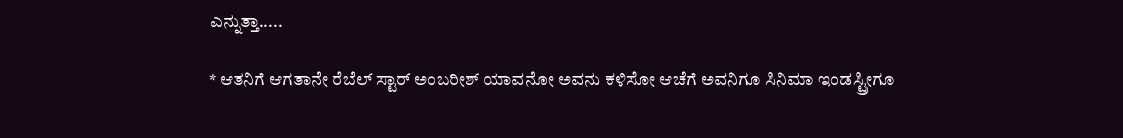ಎನ್ನುತ್ತಾ.....

* ಆತನಿಗೆ ಆಗತಾನೇ ರೆಬೆಲ್ ಸ್ಟಾರ್ ಅಂಬರೀಶ್ ಯಾವನೋ ಅವನು ಕಳಿಸೋ ಆಚೆಗೆ ಅವನಿಗೂ ಸಿನಿಮಾ ಇಂಡಸ್ಟ್ರೀಗೂ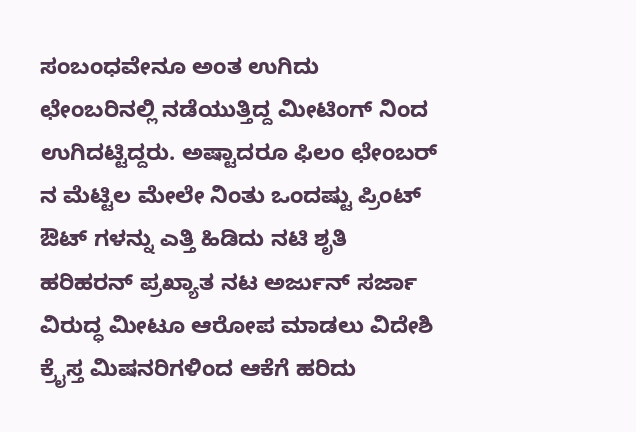ಸಂಬಂಧವೇನೂ ಅಂತ ಉಗಿದು ಛೇಂಬರಿನಲ್ಲಿ ನಡೆಯುತ್ತಿದ್ದ ಮೀಟಿಂಗ್ ನಿಂದ ಉಗಿದಟ್ಟಿದ್ದರು. ಅಷ್ಟಾದರೂ ಫಿಲಂ ಛೇಂಬರ್ ನ ಮೆಟ್ಟಿಲ ಮೇಲೇ ನಿಂತು ಒಂದಷ್ಟು ಪ್ರಿಂಟ್ ಔಟ್ ಗಳನ್ನು ಎತ್ತಿ ಹಿಡಿದು ನಟಿ ಶೃತಿ ಹರಿಹರನ್ ಪ್ರಖ್ಯಾತ ನಟ ಅರ್ಜುನ್ ಸರ್ಜಾ ವಿರುದ್ಧ ಮೀಟೂ ಆರೋಪ ಮಾಡಲು ವಿದೇಶಿ ಕ್ರೈಸ್ತ ಮಿಷನರಿಗಳಿಂದ ಆಕೆಗೆ ಹರಿದು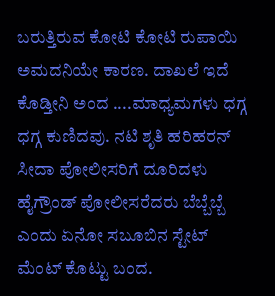ಬರುತ್ತಿರುವ ಕೋಟಿ ಕೋಟಿ ರುಪಾಯಿ ಅಮದನಿಯೇ ಕಾರಣ. ದಾಖಲೆ ಇದೆ ಕೊಡ್ತೀನಿ ಅಂದ ....ಮಾಧ್ಯಮಗಳು ಧಗ್ಗ ಧಗ್ಗ ಕುಣಿದವು. ನಟಿ ಶೃತಿ ಹರಿಹರನ್ ಸೀದಾ ಪೋಲೀಸರಿಗೆ ದೂರಿದಳು ಹೈಗ್ರೌಂಡ್ ಪೋಲೀಸರೆದರು ಬೆಬ್ಬೆಬ್ಬೆ ಎಂದು ಏನೋ ಸಬೂಬಿನ ಸ್ಟೇಟ್ ಮೆಂಟ್ ಕೊಟ್ಟು ಬಂದ.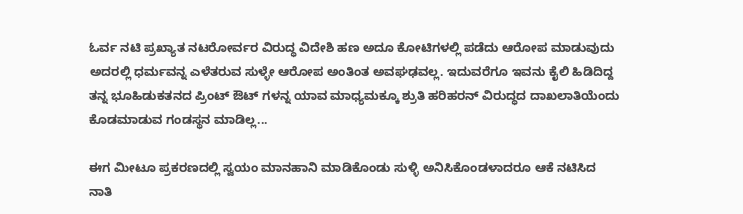ಓರ್ವ ನಟಿ ಪ್ರಖ್ಯಾತ ನಟರೋರ್ವರ ವಿರುದ್ಧ ವಿದೇಶಿ ಹಣ ಅದೂ ಕೋಟಿಗಳಲ್ಲಿ ಪಡೆದು ಆರೋಪ ಮಾಡುವುದು ಅದರಲ್ಲಿ ಧರ್ಮವನ್ನ ಎಳೆತರುವ ಸುಳ್ಳೇ ಆರೋಪ ಅಂತಿಂತ ಅವಘಢವಲ್ಲ. ಇದುವರೆಗೂ ಇವನು ಕೈಲಿ ಹಿಡಿದಿದ್ದ ತನ್ನ ಭೂಹಿಡುಕತನದ ಪ್ರಿಂಟ್ ಔಟ್ ಗಳನ್ನ ಯಾವ ಮಾಧ್ಯಮಕ್ಕೂ ಶ್ರುತಿ ಹರಿಹರನ್ ವಿರುದ್ಧದ ದಾಖಲಾತಿಯೆಂದು ಕೊಡಮಾಡುವ ಗಂಡಸ್ಥನ ಮಾಡಿಲ್ಲ...

ಈಗ ಮೀಟೂ ಪ್ರಕರಣದಲ್ಲಿ ಸ್ವಯಂ ಮಾನಹಾನಿ ಮಾಡಿಕೊಂಡು ಸುಳ್ಳಿ ಅನಿಸಿಕೊಂಡಳಾದರೂ ಆಕೆ ನಟಿಸಿದ ನಾತಿ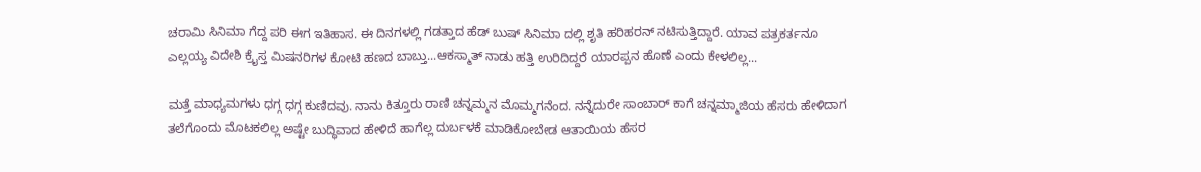ಚರಾಮಿ ಸಿನಿಮಾ ಗೆದ್ದ ಪರಿ ಈಗ ಇತಿಹಾಸ. ಈ ದಿನಗಳಲ್ಲಿ ಗಡತ್ತಾದ ಹೆಡ್ ಬುಷ್ ಸಿನಿಮಾ ದಲ್ಲಿ ಶೃತಿ ಹರಿಹರನ್ ನಟಿಸುತ್ತಿದ್ದಾರೆ. ಯಾವ ಪತ್ರಕರ್ತನೂ ಎಲ್ಲಯ್ಯ ವಿದೇಶಿ ಕ್ರೈಸ್ತ ಮಿಷನರಿಗಳ ಕೋಟಿ ಹಣದ ಬಾಬ್ತು...ಆಕಸ್ಮಾತ್ ನಾಡು ಹತ್ತಿ ಉರಿದಿದ್ದರೆ ಯಾರಪ್ಪನ ಹೊಣೆ ಎಂದು ಕೇಳಲಿಲ್ಲ...

ಮತ್ತೆ ಮಾಧ್ಯಮಗಳು ಧಗ್ಗ ಧಗ್ಗ ಕುಣಿದವು. ನಾನು ಕಿತ್ತೂರು ರಾಣಿ ಚನ್ನಮ್ಮನ ಮೊಮ್ಮಗನೆಂದ. ನನ್ನೆದುರೇ ಸಾಂಬಾರ್ ಕಾಗೆ ಚನ್ನಮ್ಮಾಜಿಯ ಹೆಸರು ಹೇಳಿದಾಗ ತಲೆಗೊಂದು ಮೊಟಕಲಿಲ್ಲ ಅಷ್ಟೇ ಬುದ್ಧಿವಾದ ಹೇಳಿದೆ ಹಾಗೆಲ್ಲ ದುರ್ಬಳಕೆ ಮಾಡಿಕೋಬೇಡ ಆತಾಯಿಯ ಹೆಸರ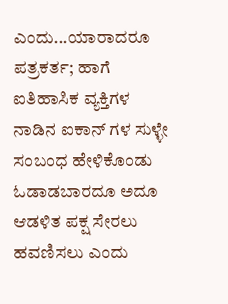ಎಂದು...ಯಾರಾದರೂ ಪತ್ರಕರ್ತ; ಹಾಗೆ ಐತಿಹಾಸಿಕ ವ್ಯಕ್ತಿಗಳ ನಾಡಿನ ಐಕಾನ್ ಗಳ ಸುಳ್ಳೇ ಸಂಬಂಧ ಹೇಳಿಕೊಂಡು ಓಡಾಡಬಾರದೂ ಅದೂ ಆಡಳಿತ ಪಕ್ಷ ಸೇರಲು ಹವಣಿಸಲು ಎಂದು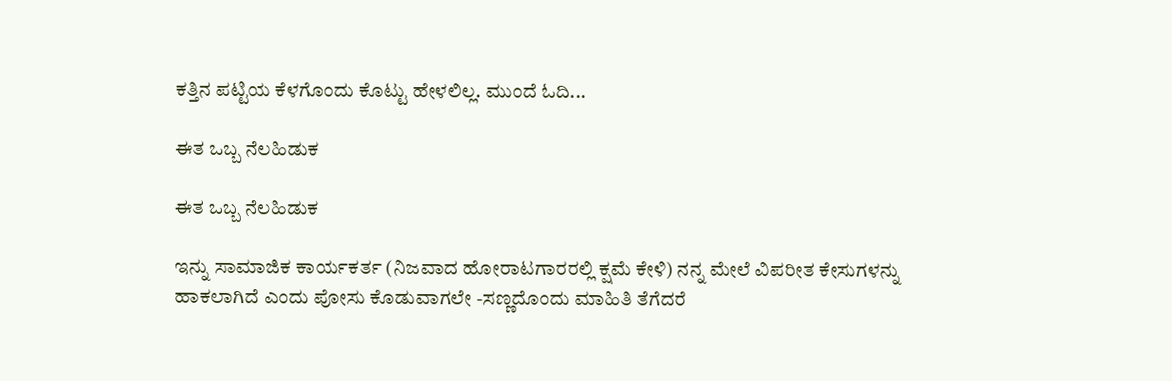ಕತ್ತಿನ ಪಟ್ಟಿಯ ಕೆಳಗೊಂದು ಕೊಟ್ಟು ಹೇಳಲಿಲ್ಲ. ಮುಂದೆ ಓದಿ...

ಈತ ಒಬ್ಬ ನೆಲಹಿಡುಕ

ಈತ ಒಬ್ಬ ನೆಲಹಿಡುಕ

ಇನ್ನು ಸಾಮಾಜಿಕ ಕಾರ್ಯಕರ್ತ (ನಿಜವಾದ ಹೋರಾಟಗಾರರಲ್ಲಿ ಕ್ಷಮೆ ಕೇಳಿ) ನನ್ನ ಮೇಲೆ ವಿಪರೀತ ಕೇಸುಗಳನ್ನು ಹಾಕಲಾಗಿದೆ ಎಂದು ಪೋಸು ಕೊಡುವಾಗಲೇ -ಸಣ್ಣದೊಂದು ಮಾಹಿತಿ ತೆಗೆದರೆ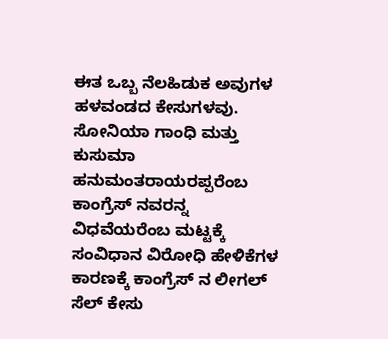ಈತ ಒಬ್ಬ ನೆಲಹಿಡುಕ ಅವುಗಳ ಹಳವಂಡದ ಕೇಸುಗಳವು. ಸೋನಿಯಾ ಗಾಂಧಿ ಮತ್ತು ಕುಸುಮಾ ಹನುಮಂತರಾಯರಪ್ಪರೆಂಬ ಕಾಂಗ್ರೆಸ್ ನವರನ್ನ ವಿಧವೆಯರೆಂಬ ಮಟ್ಟಕ್ಕೆ ಸಂವಿಧಾನ ವಿರೋಧಿ ಹೇಳಿಕೆಗಳ ಕಾರಣಕ್ಕೆ ಕಾಂಗ್ರೆಸ್ ನ ಲೀಗಲ್ ಸೆಲ್ ಕೇಸು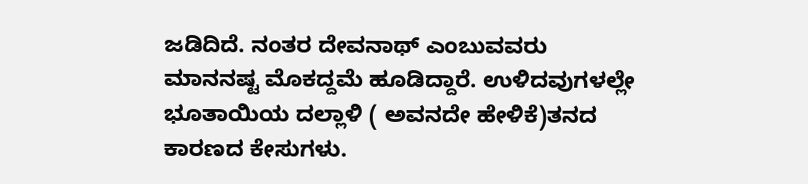ಜಡಿದಿದೆ. ನಂತರ ದೇವನಾಥ್ ಎಂಬುವವರು ಮಾನನಷ್ಟ ಮೊಕದ್ದಮೆ ಹೂಡಿದ್ದಾರೆ. ಉಳಿದವುಗಳಲ್ಲೇ ಭೂತಾಯಿಯ ದಲ್ಲಾಳಿ ( ಅವನದೇ ಹೇಳಿಕೆ)ತನದ ಕಾರಣದ ಕೇಸುಗಳು.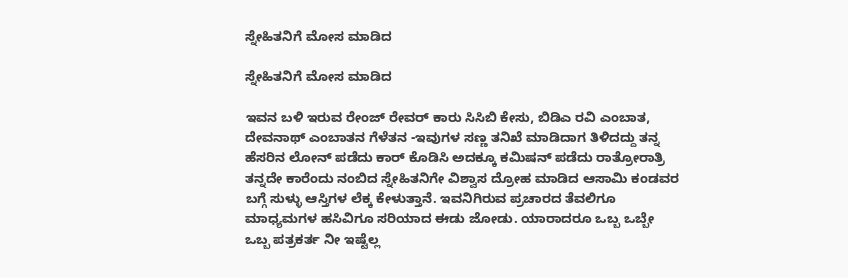ಸ್ನೇಹಿತನಿಗೆ ಮೋಸ ಮಾಡಿದ

ಸ್ನೇಹಿತನಿಗೆ ಮೋಸ ಮಾಡಿದ

ಇವನ ಬಳಿ ಇರುವ ರೇಂಜ್ ರೇವರ್ ಕಾರು ಸಿಸಿಬಿ ಕೇಸು, ಬಿಡಿಎ ರವಿ ಎಂಬಾತ, ದೇವನಾಥ್ ಎಂಬಾತನ ಗೆಳೆತನ -ಇವುಗಳ ಸಣ್ಣ ತನಿಖೆ ಮಾಡಿದಾಗ ತಿಳಿದದ್ದು ತನ್ನ ಹೆಸರಿನ ಲೋನ್ ಪಡೆದು ಕಾರ್ ಕೊಡಿಸಿ ಅದಕ್ಕೂ ಕಮಿಷನ್ ಪಡೆದು ರಾತ್ರೋರಾತ್ರಿ ತನ್ನದೇ ಕಾರೆಂದು ನಂಬಿದ ಸ್ನೇಹಿತನಿಗೇ ವಿಶ್ವಾಸ ದ್ರೋಹ ಮಾಡಿದ ಆಸಾಮಿ ಕಂಡವರ ಬಗ್ಗೆ ಸುಳ್ಳು ಆಸ್ತಿಗಳ ಲೆಕ್ಕ ಕೇಳುತ್ತಾನೆ. ಇವನಿಗಿರುವ ಪ್ರಚಾರದ ತೆವಲಿಗೂ ಮಾಧ್ಯಮಗಳ ಹಸಿವಿಗೂ ಸರಿಯಾದ ಈಡು ಜೋಡು. ಯಾರಾದರೂ ಒಬ್ಬ ಒಬ್ಬೇ ಒಬ್ಬ ಪತ್ರಕರ್ತ ನೀ ಇಷ್ಟೆಲ್ಲ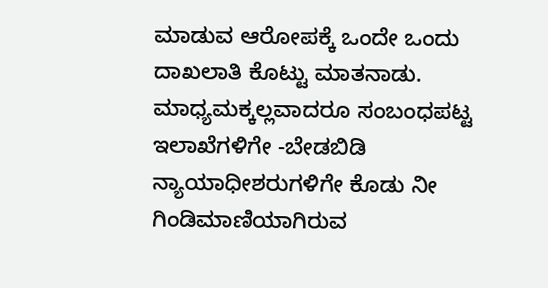ಮಾಡುವ ಆರೋಪಕ್ಕೆ ಒಂದೇ ಒಂದು ದಾಖಲಾತಿ ಕೊಟ್ಟು ಮಾತನಾಡು. ಮಾಧ್ಯಮಕ್ಕಲ್ಲವಾದರೂ ಸಂಬಂಧಪಟ್ಟ ಇಲಾಖೆಗಳಿಗೇ -ಬೇಡಬಿಡಿ ನ್ಯಾಯಾಧೀಶರುಗಳಿಗೇ ಕೊಡು ನೀ ಗಿಂಡಿಮಾಣಿಯಾಗಿರುವ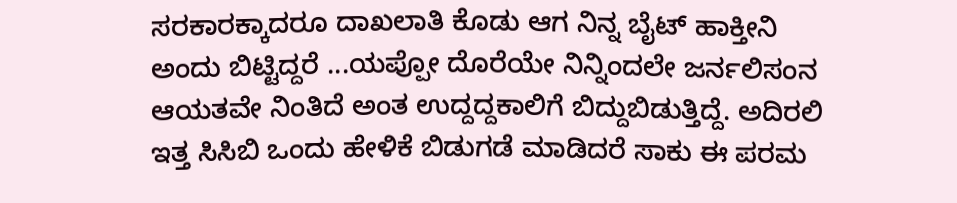ಸರಕಾರಕ್ಕಾದರೂ ದಾಖಲಾತಿ ಕೊಡು ಆಗ ನಿನ್ನ ಬೈಟ್ ಹಾಕ್ತೀನಿ ಅಂದು ಬಿಟ್ಟಿದ್ದರೆ ...ಯಪ್ಪೋ ದೊರೆಯೇ ನಿನ್ನಿಂದಲೇ ಜರ್ನಲಿಸಂನ ಆಯತವೇ ನಿಂತಿದೆ ಅಂತ ಉದ್ದದ್ದಕಾಲಿಗೆ ಬಿದ್ದುಬಿಡುತ್ತಿದ್ದೆ. ಅದಿರಲಿ ಇತ್ತ ಸಿಸಿಬಿ ಒಂದು ಹೇಳಿಕೆ ಬಿಡುಗಡೆ ಮಾಡಿದರೆ ಸಾಕು ಈ ಪರಮ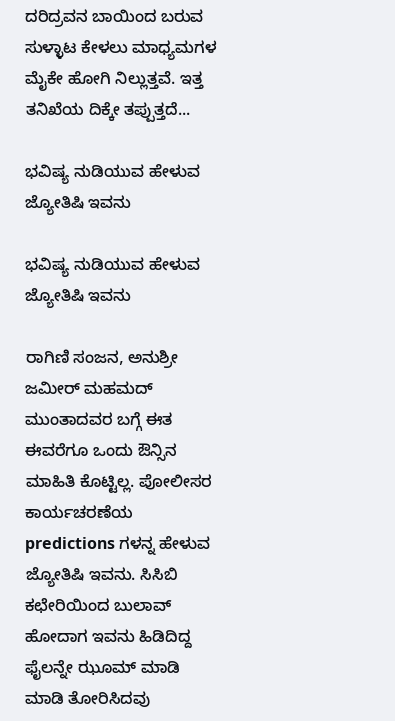ದರಿದ್ರವನ ಬಾಯಿಂದ ಬರುವ ಸುಳ್ಳಾಟ ಕೇಳಲು ಮಾಧ್ಯಮಗಳ ಮೈಕೇ ಹೋಗಿ ನಿಲ್ಲುತ್ತವೆ. ಇತ್ತ ತನಿಖೆಯ ದಿಕ್ಕೇ ತಪ್ಪುತ್ತದೆ...

ಭವಿಷ್ಯ ನುಡಿಯುವ ಹೇಳುವ ಜ್ಯೋತಿಷಿ ಇವನು

ಭವಿಷ್ಯ ನುಡಿಯುವ ಹೇಳುವ ಜ್ಯೋತಿಷಿ ಇವನು

ರಾಗಿಣಿ ಸಂಜನ, ಅನುಶ್ರೀ ಜಮೀರ್ ಮಹಮದ್ ಮುಂತಾದವರ ಬಗ್ಗೆ ಈತ ಈವರೆಗೂ ಒಂದು ಔನ್ಸಿನ ಮಾಹಿತಿ ಕೊಟ್ಟಿಲ್ಲ. ಪೋಲೀಸರ ಕಾರ್ಯಚರಣೆಯ predictions ಗಳನ್ನ ಹೇಳುವ ಜ್ಯೋತಿಷಿ ಇವನು. ಸಿಸಿಬಿ ಕಛೇರಿಯಿಂದ ಬುಲಾವ್ ಹೋದಾಗ ಇವನು ಹಿಡಿದಿದ್ದ ಫೈಲನ್ನೇ ಝೂಮ್ ಮಾಡಿ ಮಾಡಿ ತೋರಿಸಿದವು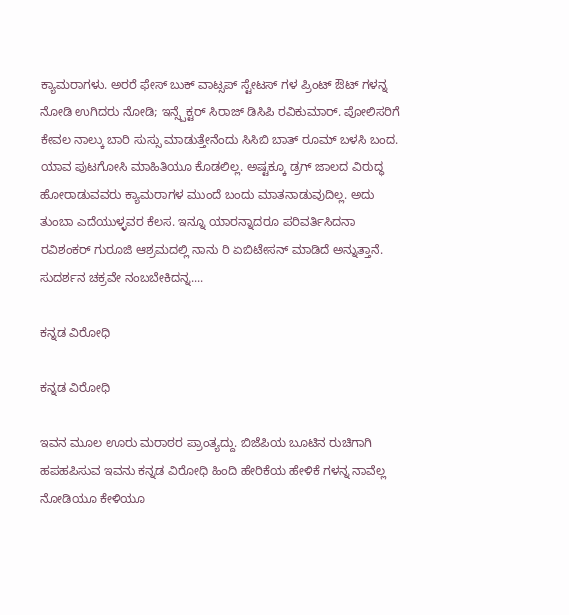ಕ್ಯಾಮರಾಗಳು. ಅರರೆ ಫೇಸ್ ಬುಕ್ ವಾಟ್ಸಪ್ ಸ್ಟೇಟಸ್ ಗಳ ಪ್ರಿಂಟ್ ಔಟ್ ಗಳನ್ನ ನೋಡಿ ಉಗಿದರು ನೋಡಿ; ಇನ್ಸ್ಪೆಕ್ಟರ್ ಸಿರಾಜ್ ಡಿಸಿಪಿ ರವಿಕುಮಾರ್. ಪೋಲಿಸರಿಗೆ ಕೇವಲ ನಾಲ್ಕು ಬಾರಿ ಸುಸ್ಸು ಮಾಡುತ್ತೇನೆಂದು ಸಿಸಿಬಿ ಬಾತ್ ರೂಮ್ ಬಳಸಿ ಬಂದ. ಯಾವ ಪುಟಗೋಸಿ ಮಾಹಿತಿಯೂ ಕೊಡಲಿಲ್ಲ. ಅಷ್ಟಕ್ಕೂ ಡ್ರಗ್ ಜಾಲದ ವಿರುದ್ಧ ಹೋರಾಡುವವರು ಕ್ಯಾಮರಾಗಳ ಮುಂದೆ ಬಂದು ಮಾತನಾಡುವುದಿಲ್ಲ. ಅದು ತುಂಬಾ ಎದೆಯುಳ್ಳವರ ಕೆಲಸ. ಇನ್ನೂ ಯಾರನ್ನಾದರೂ ಪರಿವರ್ತಿಸಿದನಾ ರವಿಶಂಕರ್ ಗುರೂಜಿ ಆಶ್ರಮದಲ್ಲಿ ನಾನು ರಿ ಏಬಿಟೇಸನ್ ಮಾಡಿದೆ ಅನ್ನುತ್ತಾನೆ. ಸುದರ್ಶನ ಚಕ್ರವೇ ನಂಬಬೇಕಿದನ್ನ....

ಕನ್ನಡ ವಿರೋಧಿ

ಕನ್ನಡ ವಿರೋಧಿ

ಇವನ ಮೂಲ ಊರು ಮರಾಠರ ಪ್ರಾಂತ್ಯದ್ದು. ಬಿಜೆಪಿಯ ಬೂಟಿನ ರುಚಿಗಾಗಿ ಹಪಹಪಿಸುವ ಇವನು ಕನ್ನಡ ವಿರೋಧಿ ಹಿಂದಿ ಹೇರಿಕೆಯ ಹೇಳಿಕೆ ಗಳನ್ನ ನಾವೆಲ್ಲ ನೋಡಿಯೂ ಕೇಳಿಯೂ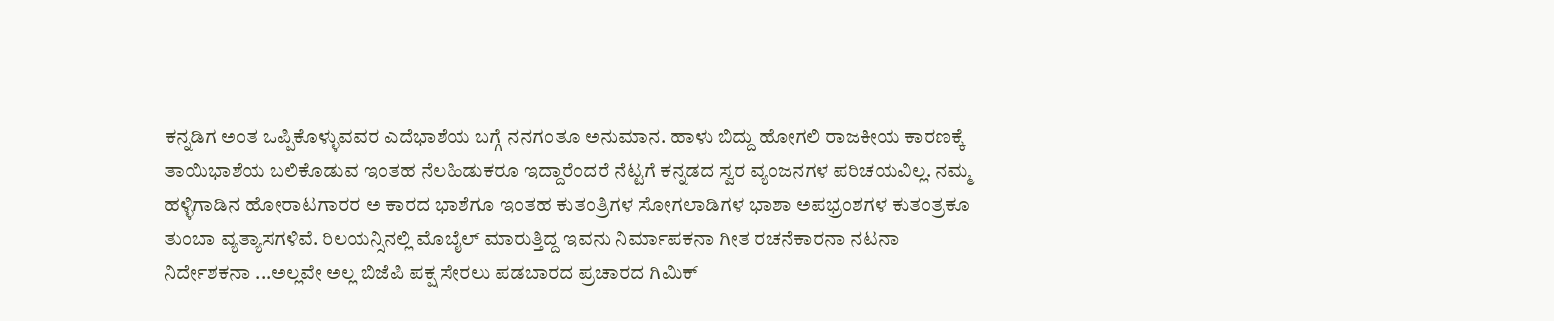ಕನ್ನಡಿಗ ಅಂತ ಒಪ್ಪಿಕೊಳ್ಳುವವರ ಎದೆಭಾಶೆಯ ಬಗ್ಗೆ ನನಗಂತೂ ಅನುಮಾನ. ಹಾಳು ಬಿದ್ದು ಹೋಗಲಿ ರಾಜಕೀಯ ಕಾರಣಕ್ಕೆ ತಾಯಿಭಾಶೆಯ ಬಲಿಕೊಡುವ ಇಂತಹ ನೆಲಹಿಡುಕರೂ ಇದ್ದಾರೆಂದರೆ ನೆಟ್ಟಗೆ ಕನ್ನಡದ ಸ್ವರ ವ್ಯಂಜನಗಳ ಪರಿಚಯವಿಲ್ಲ. ನಮ್ಮ ಹಳ್ಳಿಗಾಡಿನ ಹೋರಾಟಗಾರರ ಅ ಕಾರದ ಭಾಶೆಗೂ ಇಂತಹ ಕುತಂತ್ರಿಗಳ ಸೋಗಲಾಡಿಗಳ ಭಾಶಾ ಅಪಭ್ರಂಶಗಳ ಕುತಂತ್ರಕೂ ತುಂಬಾ ವ್ಯತ್ಯಾಸಗಳಿವೆ. ರಿಲಯನ್ಸಿನಲ್ಲಿ ಮೊಬೈಲ್ ಮಾರುತ್ತಿದ್ದ ಇವನು ನಿರ್ಮಾಪಕನಾ ಗೀತ ರಚನೆಕಾರನಾ ನಟನಾ ನಿರ್ದೇಶಕನಾ ...ಅಲ್ಲವೇ ಅಲ್ಲ ಬಿಜೆಪಿ ಪಕ್ಷ ಸೇರಲು ಪಡಬಾರದ ಪ್ರಚಾರದ ಗಿಮಿಕ್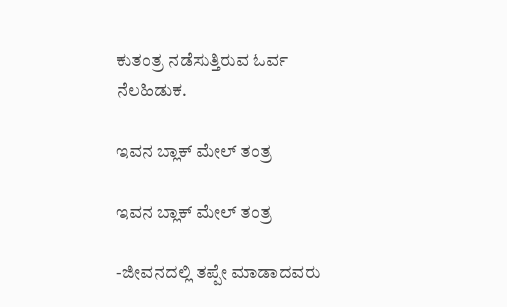ಕುತಂತ್ರ ನಡೆಸುತ್ತಿರುವ ಓರ್ವ ನೆಲಹಿಡುಕ.

ಇವನ ಬ್ಲಾಕ್ ಮೇಲ್ ತಂತ್ರ

ಇವನ ಬ್ಲಾಕ್ ಮೇಲ್ ತಂತ್ರ

-ಜೀವನದಲ್ಲಿ ತಪ್ಪೇ ಮಾಡಾದವರು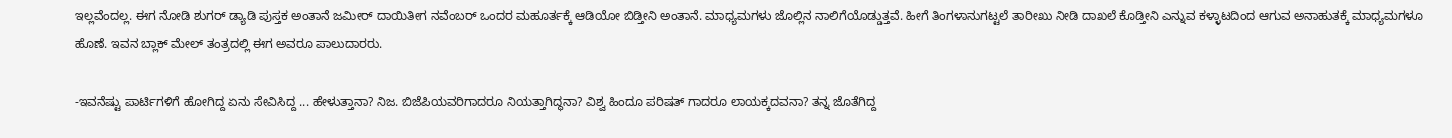ಇಲ್ಲವೆಂದಲ್ಲ. ಈಗ ನೋಡಿ ಶುಗರ್ ಡ್ಯಾಡಿ ಪುಸ್ತಕ ಅಂತಾನೆ ಜಮೀರ್ ದಾಯಿತೀಗ ನವೆಂಬರ್ ಒಂದರ ಮಹೂರ್ತಕ್ಕೆ ಆಡಿಯೋ ಬಿಡ್ತೀನಿ ಅಂತಾನೆ. ಮಾಧ್ಯಮಗಳು ಜೊಲ್ಲಿನ ನಾಲಿಗೆಯೊಡ್ಡುತ್ತವೆ. ಹೀಗೆ ತಿಂಗಳಾನುಗಟ್ಟಲೆ ತಾರೀಖು ನೀಡಿ ದಾಖಲೆ ಕೊಡ್ತೀನಿ ಎನ್ನುವ ಕಳ್ಳಾಟದಿಂದ ಆಗುವ ಅನಾಹುತಕ್ಕೆ ಮಾಧ್ಯಮಗಳೂ ಹೊಣೆ. ಇವನ ಬ್ಲಾಕ್ ಮೇಲ್ ತಂತ್ರದಲ್ಲಿ ಈಗ ಅವರೂ ಪಾಲುದಾರರು.

-ಇವನೆಷ್ಟು ಪಾರ್ಟಿಗಳಿಗೆ ಹೋಗಿದ್ದ ಏನು ಸೇವಿಸಿದ್ದ ... ಹೇಳುತ್ತಾನಾ? ನಿಜ. ಬಿಜೆಪಿಯವರಿಗಾದರೂ ನಿಯತ್ತಾಗಿದ್ಥನಾ? ವಿಶ್ವ ಹಿಂದೂ ಪರಿಷತ್ ಗಾದರೂ ಲಾಯಕ್ಕದವನಾ? ತನ್ನ ಜೊತೆಗಿದ್ದ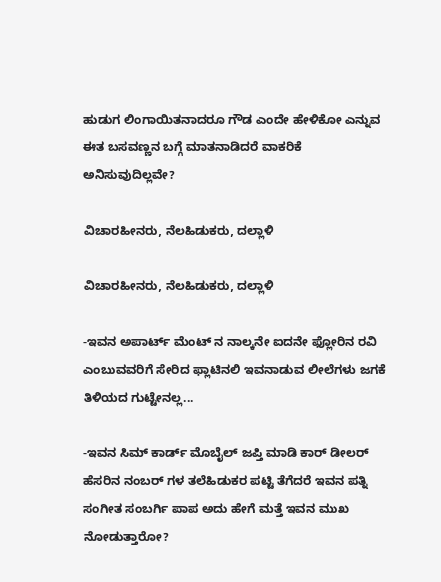ಹುಡುಗ ಲಿಂಗಾಯಿತನಾದರೂ ಗೌಡ ಎಂದೇ ಹೇಳಿಕೋ ಎನ್ನುವ ಈತ ಬಸವಣ್ಣನ ಬಗ್ಗೆ ಮಾತನಾಡಿದರೆ ವಾಕರಿಕೆ ಅನಿಸುವುದಿಲ್ಲವೇ?

ವಿಚಾರಹೀನರು, ನೆಲಹಿಡುಕರು, ದಲ್ಲಾಳಿ

ವಿಚಾರಹೀನರು, ನೆಲಹಿಡುಕರು, ದಲ್ಲಾಳಿ

-ಇವನ ಅಪಾರ್ಟ್ ಮೆಂಟ್ ನ ನಾಲ್ಕನೇ ಐದನೇ ಫ್ಲೋರಿನ ರವಿ ಎಂಬುವವರಿಗೆ ಸೇರಿದ ಫ್ಲಾಟಿನಲಿ ಇವನಾಡುವ ಲೀಲೆಗಳು ಜಗಕೆ ತಿಳಿಯದ ಗುಟ್ಟೇನಲ್ಲ...

-ಇವನ ಸಿಮ್ ಕಾರ್ಡ್ ಮೊಬೈಲ್ ಜಪ್ತಿ ಮಾಡಿ ಕಾರ್ ಡೀಲರ್ ಹೆಸರಿನ ನಂಬರ್ ಗಳ ತಲೆಹಿಡುಕರ ಪಟ್ಟಿ ತೆಗೆದರೆ ಇವನ ಪತ್ನಿ ಸಂಗೀತ ಸಂಬರ್ಗಿ ಪಾಪ ಅದು ಹೇಗೆ ಮತ್ತೆ ಇವನ ಮುಖ ನೋಡುತ್ತಾರೋ?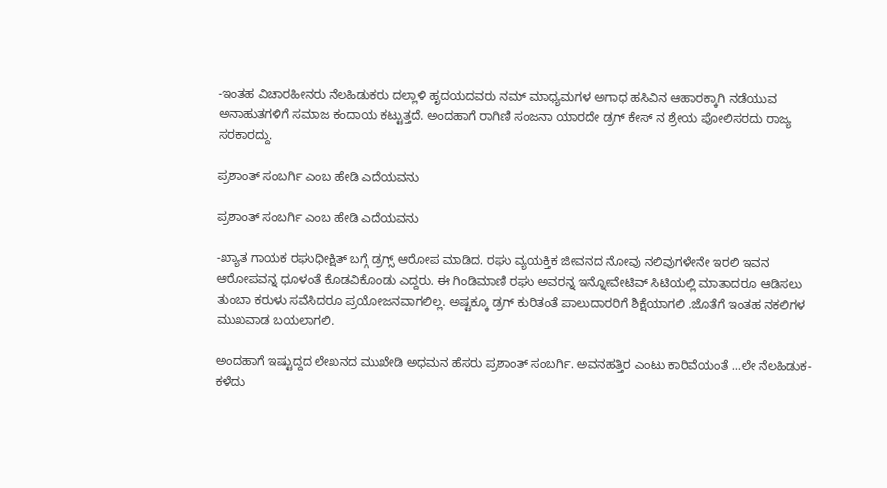-ಇಂತಹ ವಿಚಾರಹೀನರು ನೆಲಹಿಡುಕರು ದಲ್ಲಾಳಿ ಹೃದಯದವರು ನಮ್ ಮಾಧ್ಯಮಗಳ ಅಗಾಧ ಹಸಿವಿನ ಆಹಾರಕ್ಕಾಗಿ ನಡೆಯುವ ಅನಾಹುತಗಳಿಗೆ ಸಮಾಜ ಕಂದಾಯ ಕಟ್ಟುತ್ತದೆ. ಅಂದಹಾಗೆ ರಾಗಿಣಿ ಸಂಜನಾ ಯಾರದೇ ಡ್ರಗ್ ಕೇಸ್ ನ ಶ್ರೇಯ ಪೋಲಿಸರದು ರಾಜ್ಯ ಸರಕಾರದ್ದು.

ಪ್ರಶಾಂತ್ ಸಂಬರ್ಗಿ ಎಂಬ ಹೇಡಿ ಎದೆಯವನು

ಪ್ರಶಾಂತ್ ಸಂಬರ್ಗಿ ಎಂಬ ಹೇಡಿ ಎದೆಯವನು

-ಖ್ಯಾತ ಗಾಯಕ ರಘುಧೀಕ್ಷಿತ್ ಬಗ್ಗೆ ಡ್ರಗ್ಸ್ ಆರೋಪ ಮಾಡಿದ. ರಘು ವ್ಯಯಕ್ತಿಕ ಜೀವನದ ನೋವು ನಲಿವುಗಳೇನೇ ಇರಲಿ ಇವನ ಆರೋಪವನ್ನ ಧೂಳಂತೆ ಕೊಡವಿಕೊಂಡು ಎದ್ದರು. ಈ ಗಿಂಡಿಮಾಣಿ ರಘು ಅವರನ್ನ ಇನ್ನೋವೇಟಿವ್ ಸಿಟಿಯಲ್ಲಿ ಮಾತಾದರೂ ಆಡಿಸಲು ತುಂಬಾ ಕರುಳು ಸವೆಸಿದರೂ ಪ್ರಯೋಜನವಾಗಲಿಲ್ಲ. ಅಷ್ಟಕ್ಕೂ ಡ್ರಗ್ ಕುರಿತಂತೆ ಪಾಲುದಾರರಿಗೆ ಶಿಕ್ಷೆಯಾಗಲಿ .ಜೊತೆಗೆ ಇಂತಹ ನಕಲಿಗಳ ಮುಖವಾಡ ಬಯಲಾಗಲಿ.

ಅಂದಹಾಗೆ ಇಷ್ಟುದ್ದದ ಲೇಖನದ ಮುಖೇಡಿ ಅಧಮನ ಹೆಸರು ಪ್ರಶಾಂತ್ ಸಂಬರ್ಗಿ. ಅವನಹತ್ತಿರ ಎಂಟು ಕಾರಿವೆಯಂತೆ ...ಲೇ ನೆಲಹಿಡುಕ- ಕಳೆದು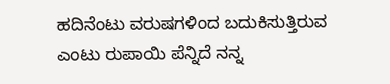ಹದಿನೆಂಟು ವರುಷಗಳಿಂದ ಬದುಕಿಸುತ್ತಿರುವ ಎಂಟು ರುಪಾಯಿ ಪೆನ್ನಿದೆ ನನ್ನ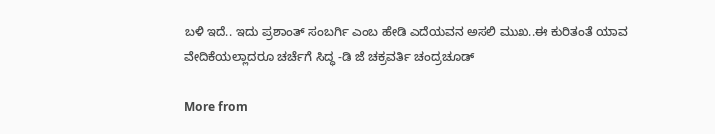ಬಳಿ ಇದೆ.. ಇದು ಪ್ರಶಾಂತ್ ಸಂಬರ್ಗಿ ಎಂಬ ಹೇಡಿ ಎದೆಯವನ ಅಸಲಿ ಮುಖ..ಈ ಕುರಿತಂತೆ ಯಾವ ವೇದಿಕೆಯಲ್ಲಾದರೂ ಚರ್ಚೆಗೆ ಸಿದ್ಧ -ಡಿ ಜೆ ಚಕ್ರವರ್ತಿ ಚಂದ್ರಚೂಡ್

More from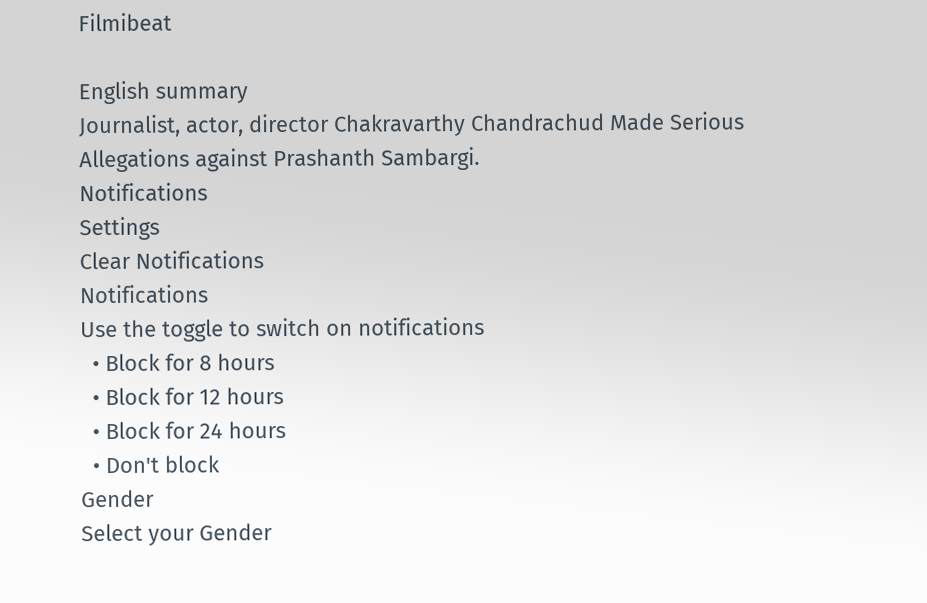Filmibeat

English summary
Journalist, actor, director Chakravarthy Chandrachud Made Serious Allegations against Prashanth Sambargi.
Notifications
Settings
Clear Notifications
Notifications
Use the toggle to switch on notifications
  • Block for 8 hours
  • Block for 12 hours
  • Block for 24 hours
  • Don't block
Gender
Select your Gender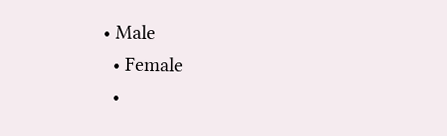• Male
  • Female
  •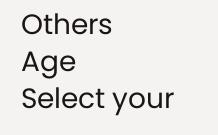Others
Age
Select your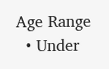Age Range
  • Under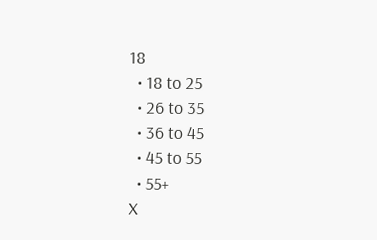18
  • 18 to 25
  • 26 to 35
  • 36 to 45
  • 45 to 55
  • 55+
X